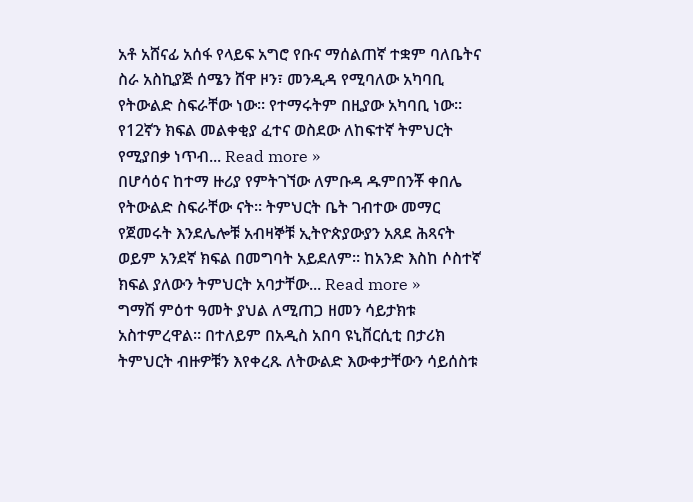አቶ አሸናፊ አሰፋ የላይፍ አግሮ የቡና ማሰልጠኛ ተቋም ባለቤትና ስራ አስኪያጅ ሰሜን ሸዋ ዞን፣ መንዲዳ የሚባለው አካባቢ የትውልድ ስፍራቸው ነው። የተማሩትም በዚያው አካባቢ ነው። የ12ኛን ክፍል መልቀቂያ ፈተና ወስደው ለከፍተኛ ትምህርት የሚያበቃ ነጥብ... Read more »
በሆሳዕና ከተማ ዙሪያ የምትገኘው ለምቡዳ ዱምበንቾ ቀበሌ የትውልድ ስፍራቸው ናት። ትምህርት ቤት ገብተው መማር የጀመሩት እንደሌሎቹ አብዛኞቹ ኢትዮጵያውያን አጸደ ሕጻናት ወይም አንደኛ ክፍል በመግባት አይደለም። ከአንድ እስከ ሶስተኛ ክፍል ያለውን ትምህርት አባታቸው... Read more »
ግማሽ ምዕተ ዓመት ያህል ለሚጠጋ ዘመን ሳይታክቱ አስተምረዋል። በተለይም በአዲስ አበባ ዩኒቨርሲቲ በታሪክ ትምህርት ብዙዎቹን እየቀረጹ ለትውልድ እውቀታቸውን ሳይሰስቱ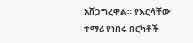አሸጋግረዋል። የእርሳቸው ተማሪ የነበሩ በርካቶች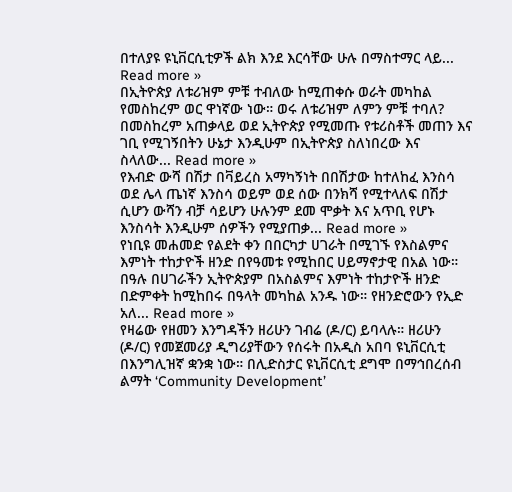በተለያዩ ዩኒቨርሲቲዎች ልክ እንደ እርሳቸው ሁሉ በማስተማር ላይ... Read more »
በኢትዮጵያ ለቱሪዝም ምቹ ተብለው ከሚጠቀሱ ወራት መካከል የመስከረም ወር ዋነኛው ነው። ወሩ ለቱሪዝም ለምን ምቹ ተባለ? በመስከረም አጠቃላይ ወደ ኢትዮጵያ የሚመጡ የቱሪስቶች መጠን እና ገቢ የሚገኝበትን ሁኔታ እንዲሁም በኢትዮጵያ ስለነበረው እና ስላለው... Read more »
የእብድ ውሻ በሽታ በቫይረስ አማካኝነት በበሽታው ከተለከፈ እንስሳ ወደ ሌላ ጤነኛ እንስሳ ወይም ወደ ሰው በንክሻ የሚተላለፍ በሽታ ሲሆን ውሻን ብቻ ሳይሆን ሁሉንም ደመ ሞቃት እና አጥቢ የሆኑ እንስሳት እንዲሁም ሰዎችን የሚያጠቃ... Read more »
የነቢዩ መሐመድ የልደት ቀን በበርካታ ሀገራት በሚገኙ የእስልምና እምነት ተከታዮች ዘንድ በየዓመቱ የሚከበር ሀይማኖታዊ በአል ነው። በዓሉ በሀገራችን ኢትዮጵያም በአስልምና እምነት ተከታዮች ዘንድ በድምቀት ከሚከበሩ በዓላት መካከል አንዱ ነው። የዘንድሮውን የኢድ አለ... Read more »
የዛሬው የዘመን እንግዳችን ዘሪሁን ገብሬ (ዶ/ር) ይባላሉ። ዘሪሁን (ዶ/ር) የመጀመሪያ ዲግሪያቸውን የሰሩት በአዲስ አበባ ዩኒቨርሲቲ በእንግሊዝኛ ቋንቋ ነው። በሊድስታር ዩኒቨርሲቲ ደግሞ በማኅበረሰብ ልማት ‘Community Development’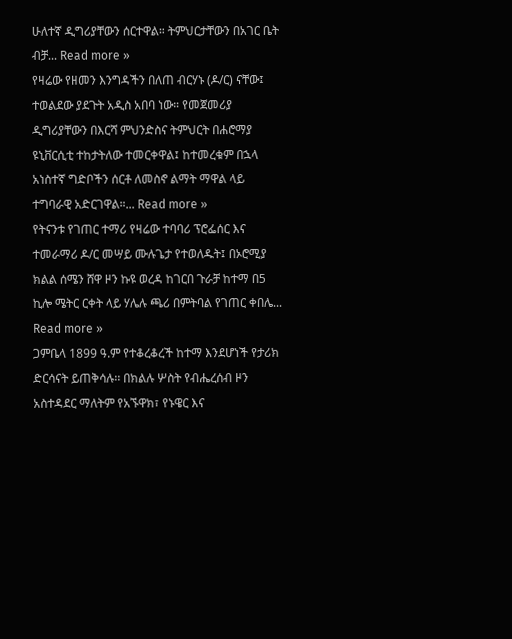ሁለተኛ ዲግሪያቸውን ሰርተዋል። ትምህርታቸውን በአገር ቤት ብቻ... Read more »
የዛሬው የዘመን እንግዳችን በለጠ ብርሃኑ (ዶ/ር) ናቸው፤ ተወልደው ያደጉት አዲስ አበባ ነው። የመጀመሪያ ዲግሪያቸውን በእርሻ ምህንድስና ትምህርት በሐሮማያ ዩኒቨርሲቲ ተከታትለው ተመርቀዋል፤ ከተመረቁም በኋላ አነስተኛ ግድቦችን ሰርቶ ለመስኖ ልማት ማዋል ላይ ተግባራዊ አድርገዋል።... Read more »
የትናንቱ የገጠር ተማሪ የዛሬው ተባባሪ ፕሮፌሰር እና ተመራማሪ ዶ/ር መሣይ ሙሉጌታ የተወለዱት፤ በኦሮሚያ ክልል ሰሜን ሸዋ ዞን ኩዩ ወረዳ ከገርበ ጉራቻ ከተማ በ5 ኪሎ ሜትር ርቀት ላይ ሃሌሉ ጫሪ በምትባል የገጠር ቀበሌ... Read more »
ጋምቤላ 1899 ዓ.ም የተቆረቆረች ከተማ እንደሆነች የታሪክ ድርሳናት ይጠቅሳሉ፡፡ በክልሉ ሦስት የብሔረሰብ ዞን አስተዳደር ማለትም የአኙዋክ፣ የኑዌር እና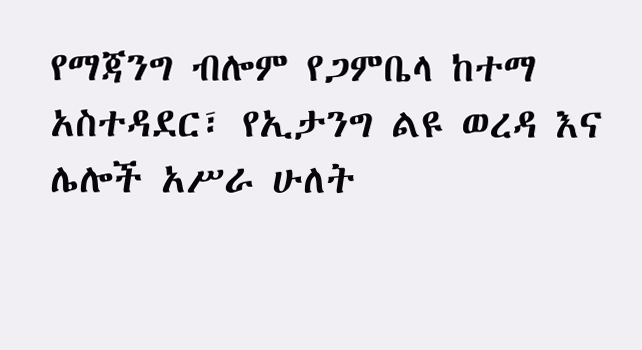የማጃንግ ብሎም የጋምቤላ ከተማ አስተዳደር፣ የኢታንግ ልዩ ወረዳ እና ሌሎች አሥራ ሁለት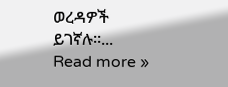ወረዳዎች ይገኛሉ፡፡... Read more »